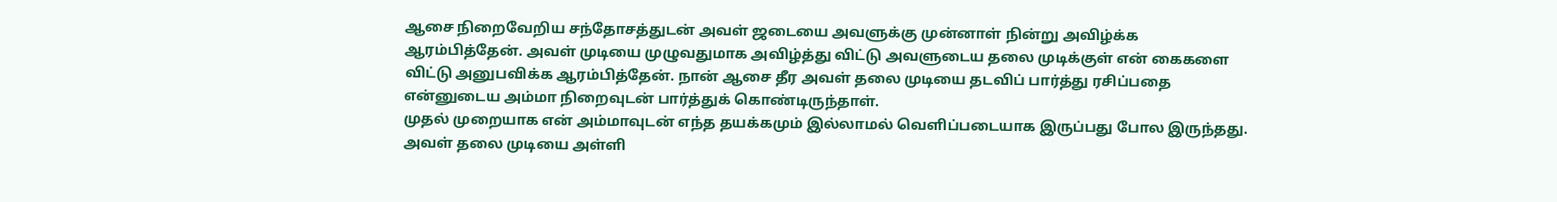ஆசை நிறைவேறிய சந்தோசத்துடன் அவள் ஜடையை அவளுக்கு முன்னாள் நின்று அவிழ்க்க ஆரம்பித்தேன். அவள் முடியை முழுவதுமாக அவிழ்த்து விட்டு அவளுடைய தலை முடிக்குள் என் கைகளை விட்டு அனுபவிக்க ஆரம்பித்தேன். நான் ஆசை தீர அவள் தலை முடியை தடவிப் பார்த்து ரசிப்பதை என்னுடைய அம்மா நிறைவுடன் பார்த்துக் கொண்டிருந்தாள்.
முதல் முறையாக என் அம்மாவுடன் எந்த தயக்கமும் இல்லாமல் வெளிப்படையாக இருப்பது போல இருந்தது. அவள் தலை முடியை அள்ளி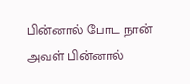பின்னால் போட நான் அவள் பின்னால்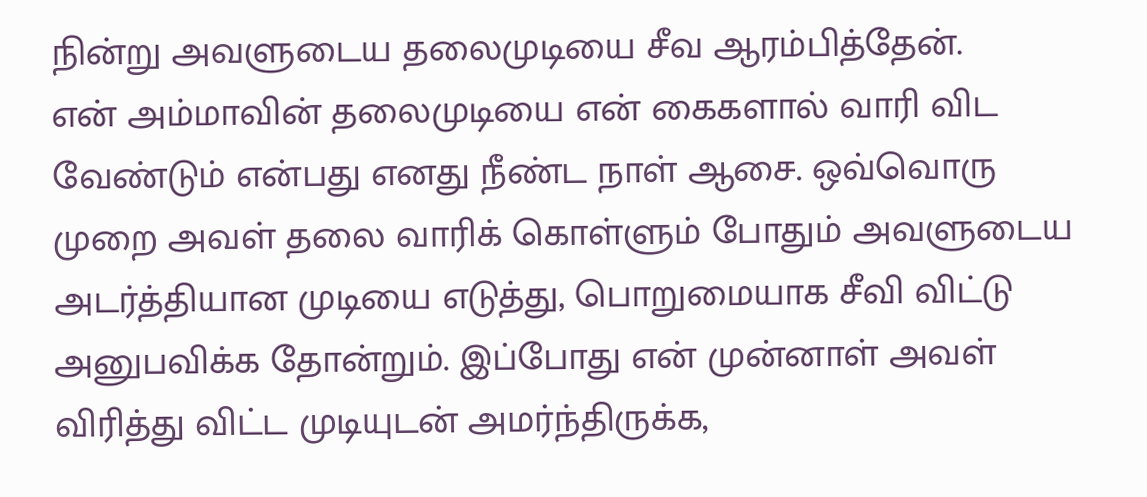நின்று அவளுடைய தலைமுடியை சீவ ஆரம்பித்தேன்.
என் அம்மாவின் தலைமுடியை என் கைகளால் வாரி விட வேண்டும் என்பது எனது நீண்ட நாள் ஆசை. ஒவ்வொரு முறை அவள் தலை வாரிக் கொள்ளும் போதும் அவளுடைய அடர்த்தியான முடியை எடுத்து, பொறுமையாக சீவி விட்டு அனுபவிக்க தோன்றும். இப்போது என் முன்னாள் அவள் விரித்து விட்ட முடியுடன் அமர்ந்திருக்க,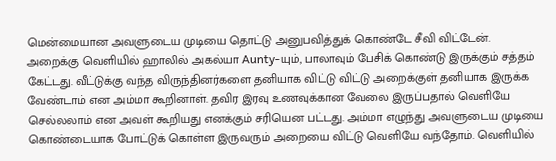மென்மையான அவளுடைய முடியை தொட்டு அனுபவித்துக் கொண்டே சீவி விட்டேன்.
அறைக்கு வெளியில் ஹாலில் அகல்யா Aunty-யும், பாலாவும் பேசிக் கொண்டு இருக்கும் சத்தம் கேட்டது. வீட்டுக்கு வந்த விருந்தினர்களை தனியாக விட்டு விட்டு அறைக்குள் தனியாக இருக்க வேண்டாம் என அம்மா கூறினாள். தவிர இரவு உணவுக்கான வேலை இருப்பதால் வெளியே செல்லலாம் என அவள் கூறியது எனக்கும் சரியென பட்டது. அம்மா எழுந்து அவளுடைய முடியை கொண்டையாக போட்டுக் கொள்ள இருவரும் அறையை விட்டு வெளியே வந்தோம். வெளியில்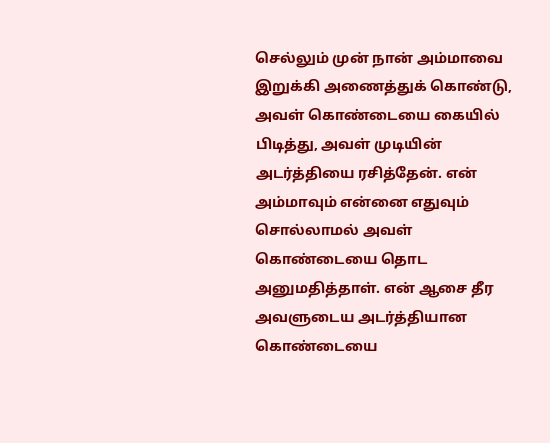செல்லும் முன் நான் அம்மாவை இறுக்கி அணைத்துக் கொண்டு, அவள் கொண்டையை கையில் பிடித்து, அவள் முடியின் அடர்த்தியை ரசித்தேன். என் அம்மாவும் என்னை எதுவும் சொல்லாமல் அவள் கொண்டையை தொட அனுமதித்தாள். என் ஆசை தீர அவளுடைய அடர்த்தியான கொண்டையை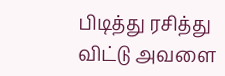பிடித்து ரசித்து விட்டு அவளை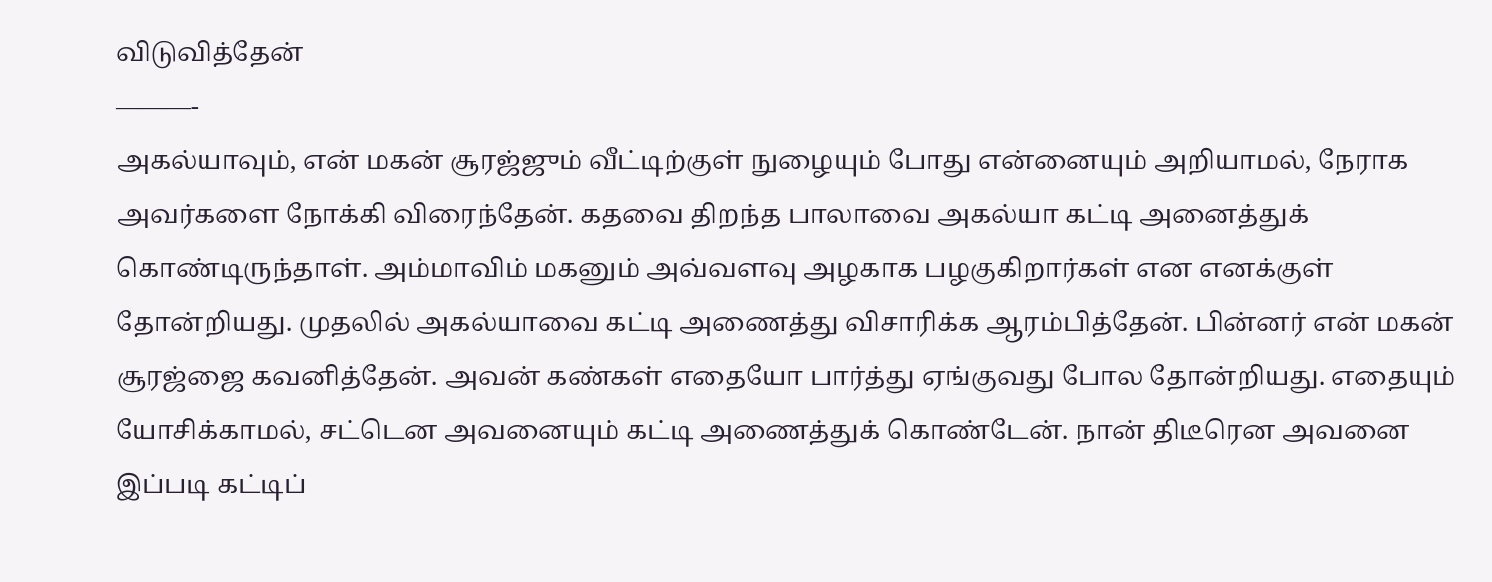விடுவித்தேன்
———-
அகல்யாவும், என் மகன் சூரஜ்ஜும் வீட்டிற்குள் நுழையும் போது என்னையும் அறியாமல், நேராக அவர்களை நோக்கி விரைந்தேன். கதவை திறந்த பாலாவை அகல்யா கட்டி அனைத்துக் கொண்டிருந்தாள். அம்மாவிம் மகனும் அவ்வளவு அழகாக பழகுகிறார்கள் என எனக்குள் தோன்றியது. முதலில் அகல்யாவை கட்டி அணைத்து விசாரிக்க ஆரம்பித்தேன். பின்னர் என் மகன் சூரஜ்ஜை கவனித்தேன். அவன் கண்கள் எதையோ பார்த்து ஏங்குவது போல தோன்றியது. எதையும் யோசிக்காமல், சட்டென அவனையும் கட்டி அணைத்துக் கொண்டேன். நான் திடீரென அவனை இப்படி கட்டிப்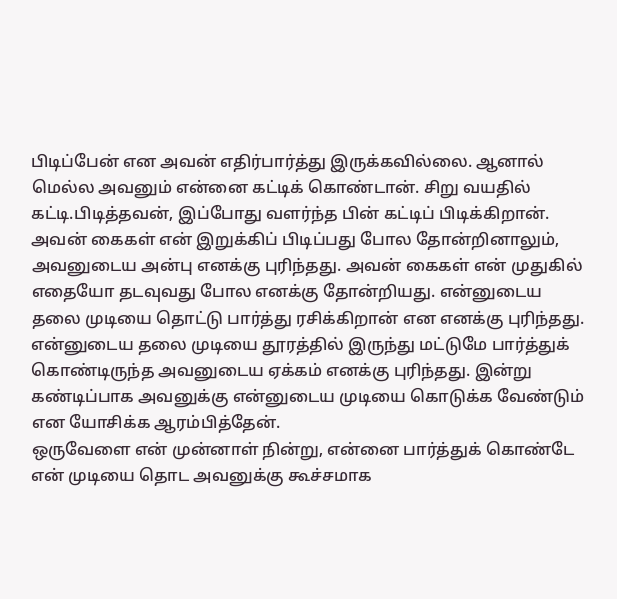பிடிப்பேன் என அவன் எதிர்பார்த்து இருக்கவில்லை. ஆனால் மெல்ல அவனும் என்னை கட்டிக் கொண்டான். சிறு வயதில் கட்டி.பிடித்தவன், இப்போது வளர்ந்த பின் கட்டிப் பிடிக்கிறான். அவன் கைகள் என் இறுக்கிப் பிடிப்பது போல தோன்றினாலும், அவனுடைய அன்பு எனக்கு புரிந்தது. அவன் கைகள் என் முதுகில் எதையோ தடவுவது போல எனக்கு தோன்றியது. என்னுடைய தலை முடியை தொட்டு பார்த்து ரசிக்கிறான் என எனக்கு புரிந்தது. என்னுடைய தலை முடியை தூரத்தில் இருந்து மட்டுமே பார்த்துக் கொண்டிருந்த அவனுடைய ஏக்கம் எனக்கு புரிந்தது. இன்று கண்டிப்பாக அவனுக்கு என்னுடைய முடியை கொடுக்க வேண்டும் என யோசிக்க ஆரம்பித்தேன்.
ஒருவேளை என் முன்னாள் நின்று, என்னை பார்த்துக் கொண்டே என் முடியை தொட அவனுக்கு கூச்சமாக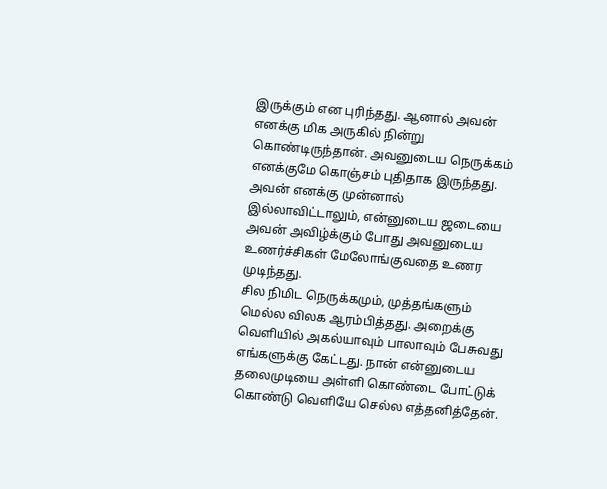இருக்கும் என புரிந்தது. ஆனால் அவன் எனக்கு மிக அருகில் நின்று கொண்டிருந்தான். அவனுடைய நெருக்கம் எனக்குமே கொஞ்சம் புதிதாக இருந்தது. அவன் எனக்கு முன்னால் இல்லாவிட்டாலும், என்னுடைய ஜடையை அவன் அவிழ்க்கும் போது அவனுடைய உணர்ச்சிகள் மேலோங்குவதை உணர முடிந்தது.
சில நிமிட நெருக்கமும், முத்தங்களும் மெல்ல விலக ஆரம்பித்தது. அறைக்கு வெளியில் அகல்யாவும் பாலாவும் பேசுவது எங்களுக்கு கேட்டது. நான் என்னுடைய தலைமுடியை அள்ளி கொண்டை போட்டுக் கொண்டு வெளியே செல்ல எத்தனித்தேன்.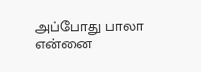அப்போது பாலா என்னை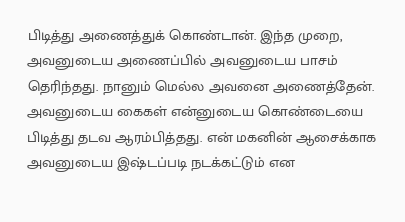பிடித்து அணைத்துக் கொண்டான். இந்த முறை, அவனுடைய அணைப்பில் அவனுடைய பாசம் தெரிந்தது. நானும் மெல்ல அவனை அணைத்தேன். அவனுடைய கைகள் என்னுடைய கொண்டையை பிடித்து தடவ ஆரம்பித்தது. என் மகனின் ஆசைக்காக அவனுடைய இஷ்டப்படி நடக்கட்டும் என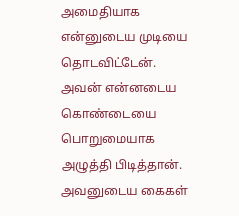அமைதியாக என்னுடைய முடியை தொடவிட்டேன். அவன் என்னடைய கொண்டையை பொறுமையாக அழுத்தி பிடித்தான். அவனுடைய கைகள்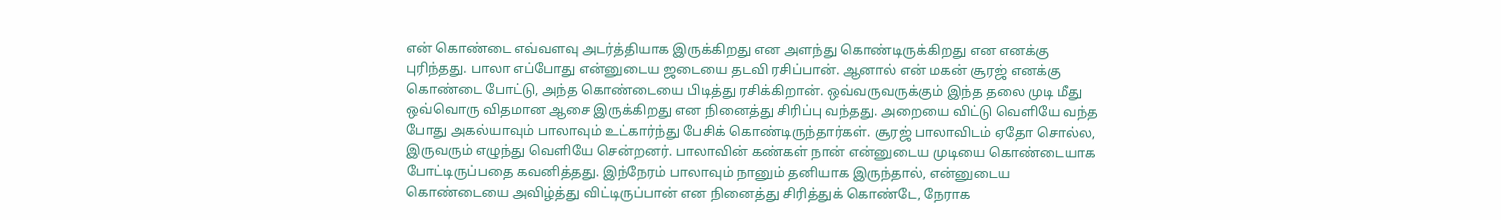என் கொண்டை எவ்வளவு அடர்த்தியாக இருக்கிறது என அளந்து கொண்டிருக்கிறது என எனக்கு புரிந்தது. பாலா எப்போது என்னுடைய ஜடையை தடவி ரசிப்பான். ஆனால் என் மகன் சூரஜ் எனக்கு கொண்டை போட்டு, அந்த கொண்டையை பிடித்து ரசிக்கிறான். ஒவ்வருவருக்கும் இந்த தலை முடி மீது ஒவ்வொரு விதமான ஆசை இருக்கிறது என நினைத்து சிரிப்பு வந்தது. அறையை விட்டு வெளியே வந்த போது அகல்யாவும் பாலாவும் உட்கார்ந்து பேசிக் கொண்டிருந்தார்கள். சூரஜ் பாலாவிடம் ஏதோ சொல்ல, இருவரும் எழுந்து வெளியே சென்றனர். பாலாவின் கண்கள் நான் என்னுடைய முடியை கொண்டையாக போட்டிருப்பதை கவனித்தது. இந்நேரம் பாலாவும் நானும் தனியாக இருந்தால், என்னுடைய கொண்டையை அவிழ்த்து விட்டிருப்பான் என நினைத்து சிரித்துக் கொண்டே, நேராக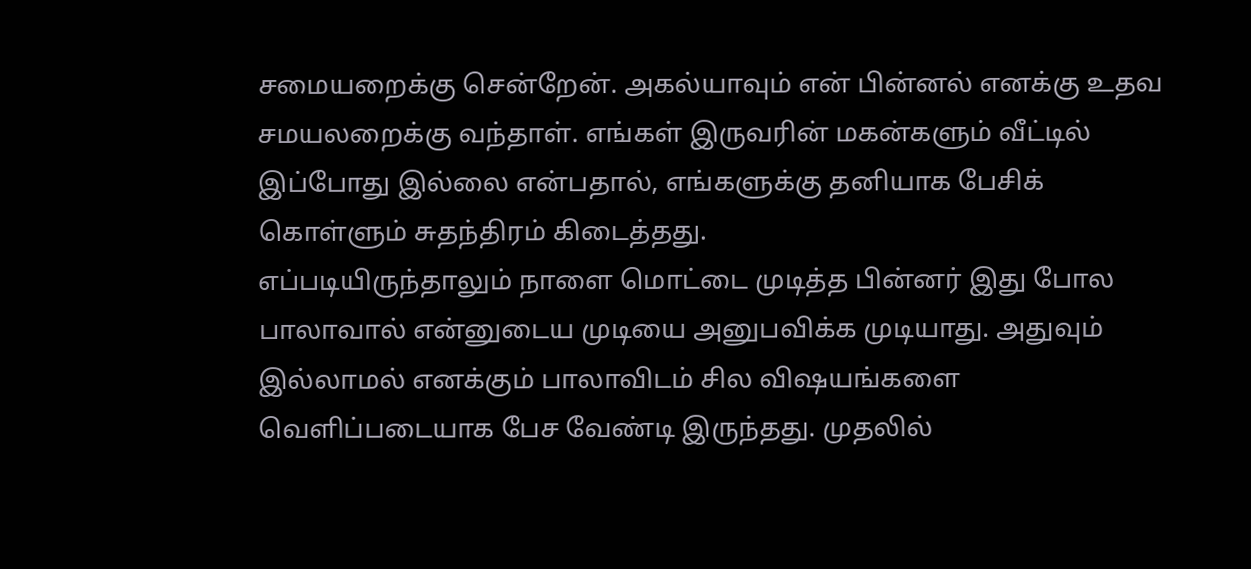சமையறைக்கு சென்றேன். அகல்யாவும் என் பின்னல் எனக்கு உதவ சமயலறைக்கு வந்தாள். எங்கள் இருவரின் மகன்களும் வீட்டில் இப்போது இல்லை என்பதால், எங்களுக்கு தனியாக பேசிக் கொள்ளும் சுதந்திரம் கிடைத்தது.
எப்படியிருந்தாலும் நாளை மொட்டை முடித்த பின்னர் இது போல பாலாவால் என்னுடைய முடியை அனுபவிக்க முடியாது. அதுவும் இல்லாமல் எனக்கும் பாலாவிடம் சில விஷயங்களை வெளிப்படையாக பேச வேண்டி இருந்தது. முதலில்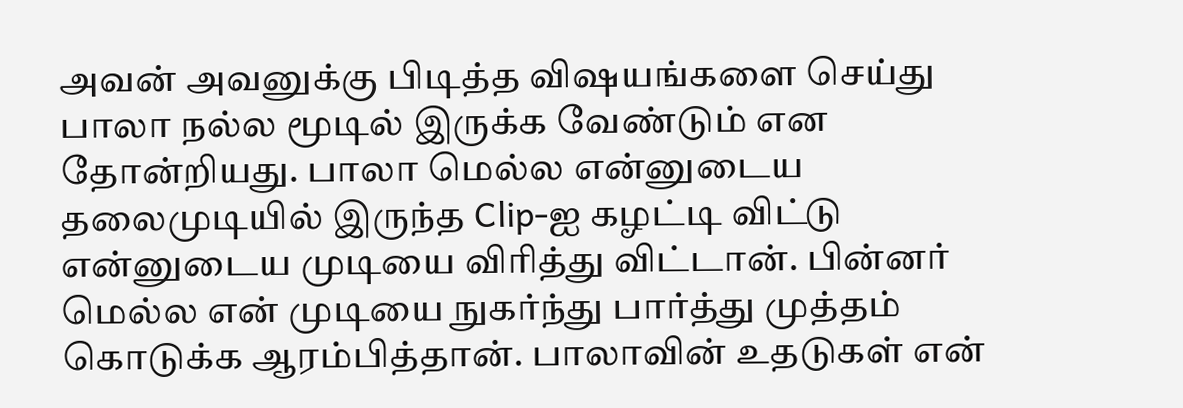அவன் அவனுக்கு பிடித்த விஷயங்களை செய்து பாலா நல்ல மூடில் இருக்க வேண்டும் என தோன்றியது. பாலா மெல்ல என்னுடைய தலைமுடியில் இருந்த Clip-ஐ கழட்டி விட்டு என்னுடைய முடியை விரித்து விட்டான். பின்னர் மெல்ல என் முடியை நுகர்ந்து பார்த்து முத்தம் கொடுக்க ஆரம்பித்தான். பாலாவின் உதடுகள் என்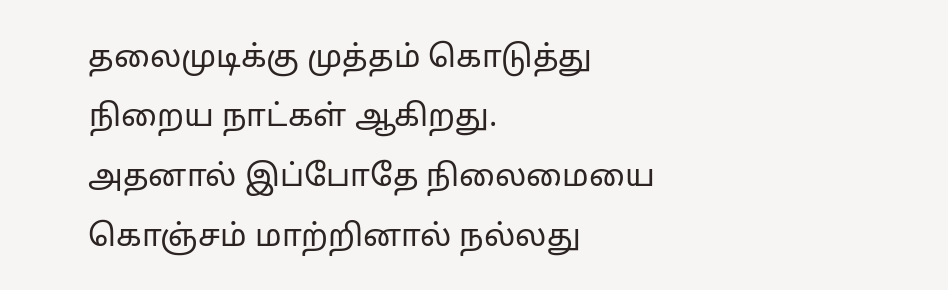தலைமுடிக்கு முத்தம் கொடுத்து நிறைய நாட்கள் ஆகிறது.
அதனால் இப்போதே நிலைமையை கொஞ்சம் மாற்றினால் நல்லது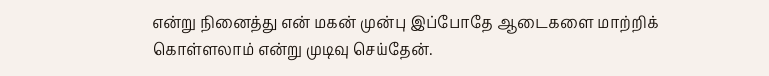என்று நினைத்து என் மகன் முன்பு இப்போதே ஆடைகளை மாற்றிக் கொள்ளலாம் என்று முடிவு செய்தேன்.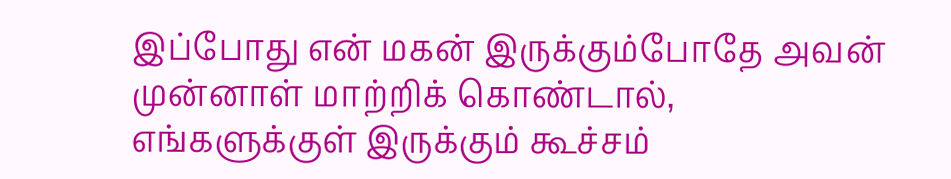இப்போது என் மகன் இருக்கும்போதே அவன் முன்னாள் மாற்றிக் கொண்டால், எங்களுக்குள் இருக்கும் கூச்சம்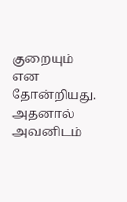குறையும் என தோன்றியது. அதனால் அவனிடம்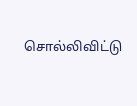சொல்லிவிட்டு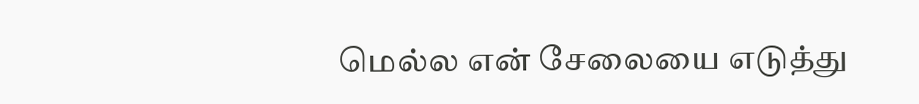மெல்ல என் சேலையை எடுத்து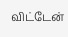விட்டேன்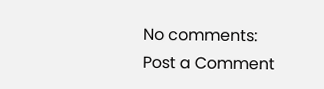No comments:
Post a Comment